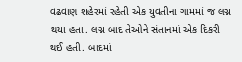વઢવાણ શહેરમાં રહેતી એક યુવતીના ગામમાં જ લગ્ન થયા હતા. લગ્ન બાદ તેઓને સંતાનમાં એક દિકરી થઈ હતી. બાદમાં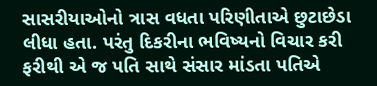સાસરીયાઓનો ત્રાસ વધતા પરિણીતાએ છુટાછેડા લીધા હતા. પરંતુ દિકરીના ભવિષ્યનો વિચાર કરી ફરીથી એ જ પતિ સાથે સંસાર માંડતા પતિએ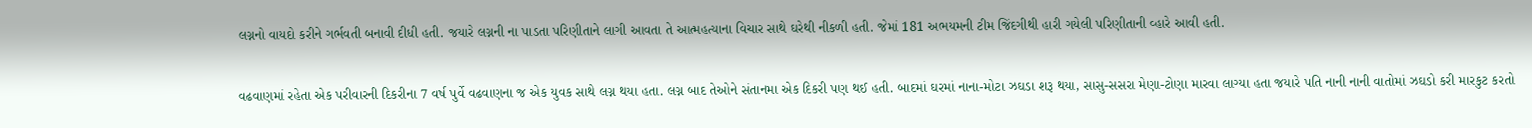લગ્નનો વાયદો કરીને ગર્ભવતી બનાવી દીધી હતી. જયારે લગ્નની ના પાડતા પરિણીતાને લાગી આવતા તે આત્મહત્યાના વિચાર સાથે ઘરેથી નીકળી હતી. જેમાં 181 અભયમની ટીમ જિંદગીથી હારી ગયેલી પરિણીતાની વ્હારે આવી હતી.


વઢવાણમાં રહેતા એક પરીવારની દિકરીના 7 વર્ષ પુર્વે વઢવાણના જ એક યુવક સાથે લગ્ન થયા હતા. લગ્ન બાદ તેઓને સંતાનમા એક દિકરી પણ થઈ હતી. બાદમાં ઘરમાં નાના-મોટા ઝઘડા શરૂ થયા, સાસુ-સસરા મેણા-ટોણા મારવા લાગ્યા હતા જયારે પતિ નાની નાની વાતોમાં ઝઘડો કરી મારકુટ કરતો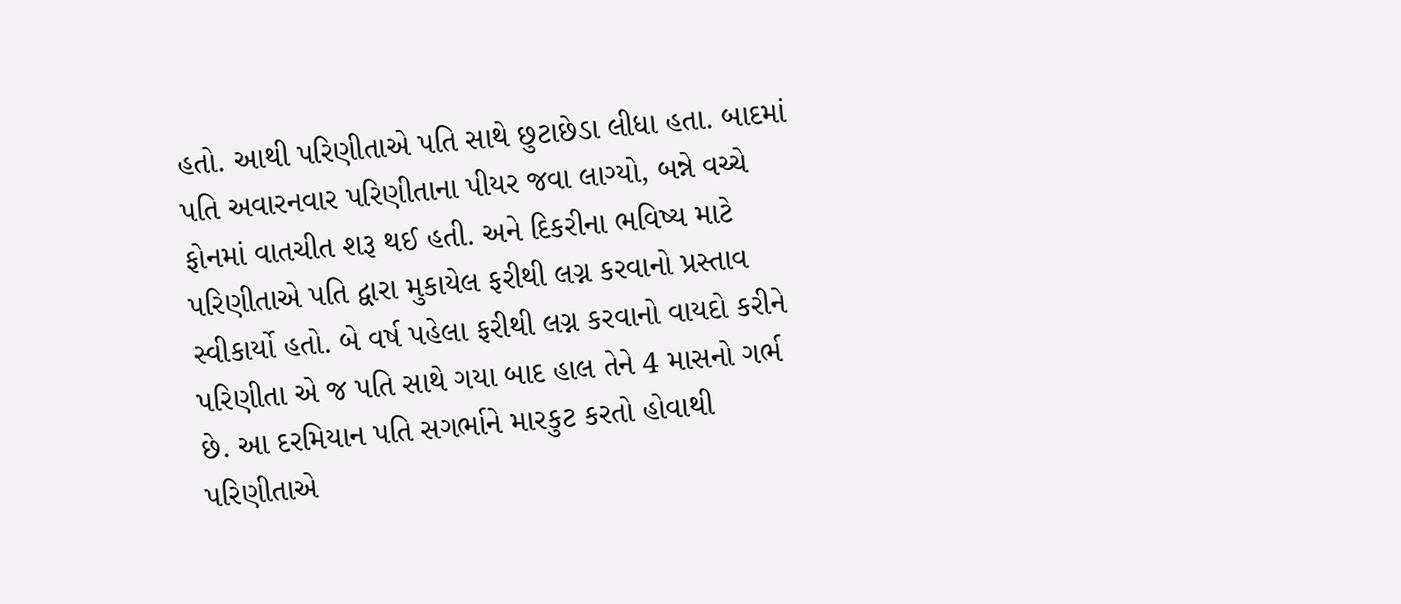હતો. આથી પરિણીતાએ પતિ સાથે છુટાછેડા લીધા હતા. બાદમાં પતિ અવારનવાર પરિણીતાના પીયર જવા લાગ્યો, બન્ને વચ્ચે ફોનમાં વાતચીત શરૂ થઈ હતી. અને દિકરીના ભવિષ્ય માટે પરિણીતાએ પતિ દ્વારા મુકાયેલ ફરીથી લગ્ન કરવાનો પ્રસ્તાવ સ્વીકાર્યો હતો. બે વર્ષ પહેલા ફરીથી લગ્ન કરવાનો વાયદો કરીને પરિણીતા એ જ પતિ સાથે ગયા બાદ હાલ તેને 4 માસનો ગર્ભ છે. આ દરમિયાન પતિ સગર્ભાને મારકુટ કરતો હોવાથી પરિણીતાએ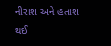નીરાશ અને હતાશ થઈ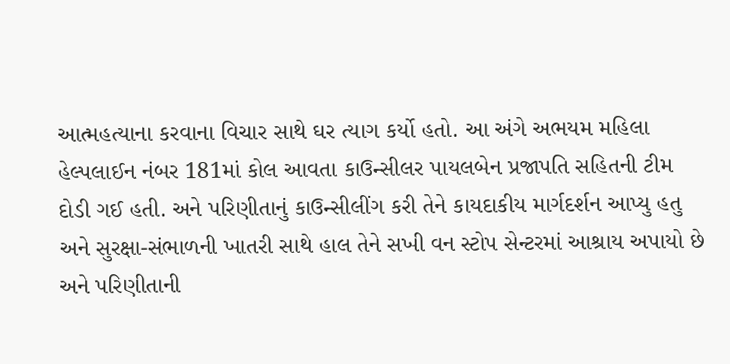આત્મહત્યાના કરવાના વિચાર સાથે ઘર ત્યાગ કર્યો હતો. આ અંગે અભયમ મહિલા હેલ્પલાઈન નંબર 181માં કોલ આવતા કાઉન્સીલર પાયલબેન પ્રજાપતિ સહિતની ટીમ દોડી ગઈ હતી. અને પરિણીતાનું કાઉન્સીલીંગ કરી તેને કાયદાકીય માર્ગદર્શન આપ્યુ હતુ અને સુરક્ષા-સંભાળની ખાતરી સાથે હાલ તેને સખી વન સ્ટોપ સેન્ટરમાં આશ્રાય અપાયો છે અને પરિણીતાની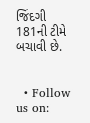જિંદગી 181ની ટીમે બચાવી છે.


  • Follow us on: